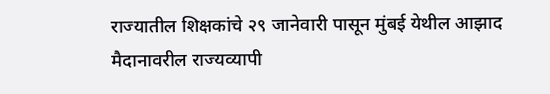राज्यातील शिक्षकांचे २९ जानेवारी पासून मुंबई येथील आझाद मैदानावरील राज्यव्यापी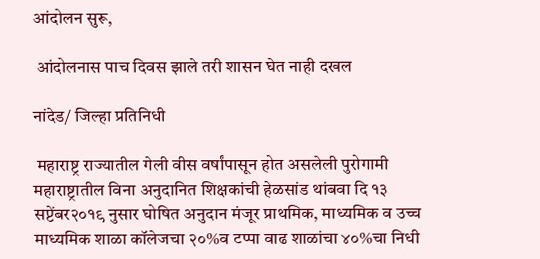आंदोलन सुरू,

 आंदोलनास पाच दिवस झाले तरी शासन घेत नाही दखल

नांदेड/ जिल्हा प्रतिनिधी

 महाराष्ट्र राज्यातील गेली वीस वर्षांपासून होत असलेली पुरोगामी महाराष्ट्रातील विना अनुदानित शिक्षकांची हेळसांड थांबवा दि १३ सप्टेंबर२०१९ नुसार घोषित अनुदान मंजूर प्राथमिक, माध्यमिक व उच्च माध्यमिक शाळा कॉलेजचा २०%व टप्पा वाढ शाळांचा ४०%चा निधी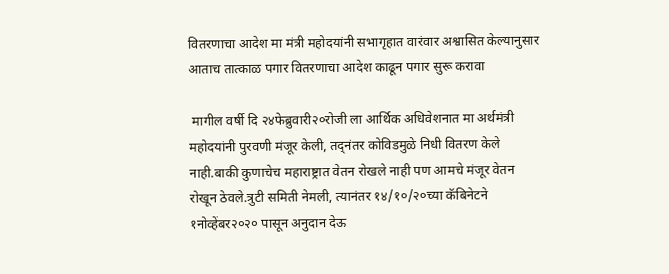वितरणाचा आदेश मा मंत्री महोदयांनी सभागृहात वारंवार अश्वासित केल्यानुसार  आताच तात्काळ पगार वितरणाचा आदेश काढून पगार सुरू करावा

 मागील वर्षी दि २४फेब्रुवारी२०रोजी ला आर्थिक अधिवेशनात मा अर्थमंत्री महोदयांनी पुरवणी मंजूर केली, तद्नंतर कोविडमुळे निधी वितरण केले नाही.बाकी कुणाचेच महाराष्ट्रात वेतन रोखले नाही पण आमचे मंजूर वेतन रोखून ठेवले.त्रुटी समिती नेमली, त्यानंतर १४/१०/२०च्या कॅबिनेटने १नोव्हेंबर२०२० पासून अनुदान देऊ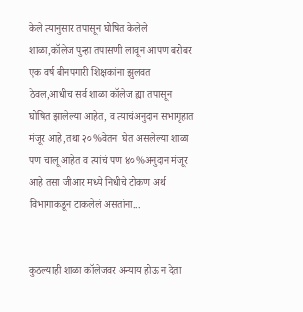केले त्यानुसार तपासून घोषित केलेले शाळा,कॉलेज पुन्हा तपासणी लावून आपण बरोबर एक वर्ष बीनपगारी शिक्षकांना झुलवत ठेवल,आधीच सर्व शाळा कॉलेज ह्या तपासून घोषित झालेल्या आहेत, व त्याचंअनुदान सभागृहात मंजूर आहे,तथा २०%वेतन  घेत असलेल्या शाळा पण चालू आहेत व त्यांचं पण ४०%अनुदान मंजूर आहे तसा जीआर मध्ये निधीचे टोकण अर्थ विभागाकडून टाकलेलं असतांना...


कुठल्याही शाळा कॉलेजवर अन्याय होऊ न देता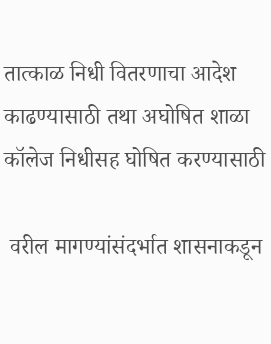तात्काळ निधी वितरणाचा आदेश काढण्यासाठी तथा अघोषित शाळा कॉलेज निधीसह घोषित करण्यासाठी

 वरील मागण्यांसंदर्भात शासनाकडून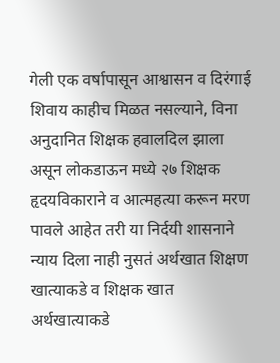गेली एक वर्षापासून आश्वासन व दिरंगाई शिवाय काहीच मिळत नसल्याने, विना अनुदानित शिक्षक हवालदिल झाला असून लोकडाऊन मध्ये २७ शिक्षक हृदयविकाराने व आत्महत्या करून मरण पावले आहेत तरी या निर्दयी शासनाने न्याय दिला नाही नुसतं अर्थखात शिक्षण खात्याकडे व शिक्षक खात अर्थखात्याकडे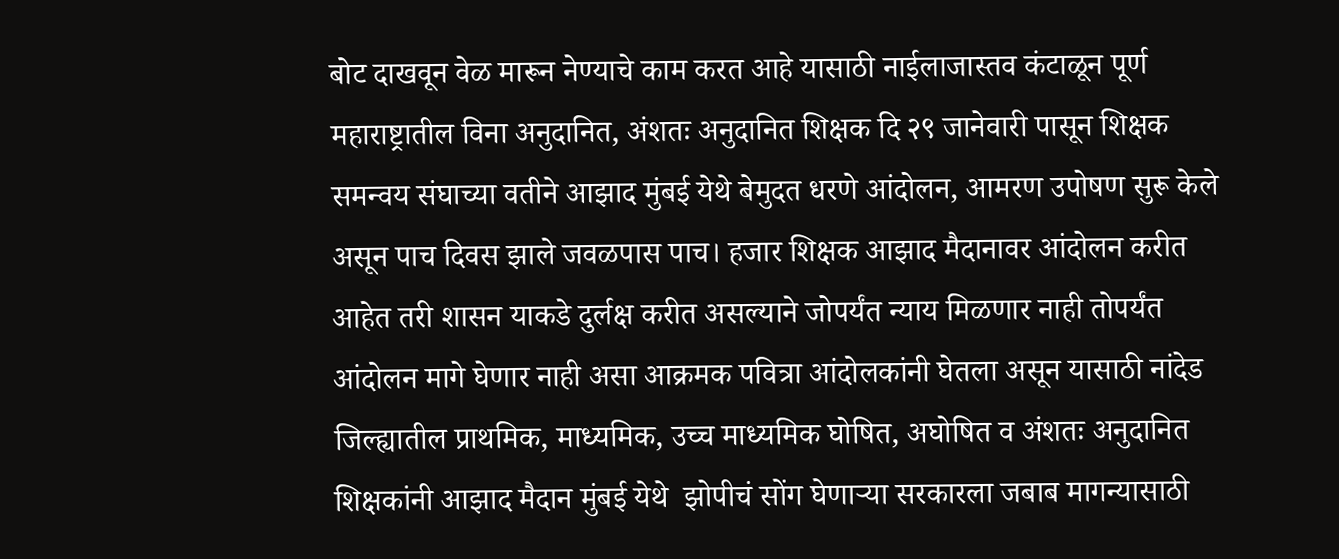बोट दाखवून वेळ मारून नेण्याचे काम करत आहे यासाठी नाईलाजास्तव कंटाळून पूर्ण महाराष्ट्रातील विना अनुदानित, अंशतः अनुदानित शिक्षक दि २९ जानेवारी पासून शिक्षक समन्वय संघाच्या वतीने आझाद मुंबई येथे बेमुदत धरणे आंदोलन, आमरण उपोषण सुरू केले असून पाच दिवस झाले जवळपास पाच। हजार शिक्षक आझाद मैदानावर आंदोलन करीत आहेत तरी शासन याकडे दुर्लक्ष करीत असल्याने जोपर्यंत न्याय मिळणार नाही तोपर्यंत आंदोलन मागे घेणार नाही असा आक्रमक पवित्रा आंदोलकांनी घेतला असून यासाठी नांदेड जिल्ह्यातील प्राथमिक, माध्यमिक, उच्च माध्यमिक घोषित, अघोषित व अंशतः अनुदानित शिक्षकांनी आझाद मैदान मुंबई येथे  झोपीचं सोंग घेणाऱ्या सरकारला जबाब मागन्यासाठी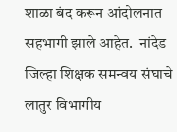शाळा बंद करून आंदोलनात सहभागी झाले आहेत.  नांदेड जिल्हा शिक्षक समन्वय संघाचे लातुर विभागीय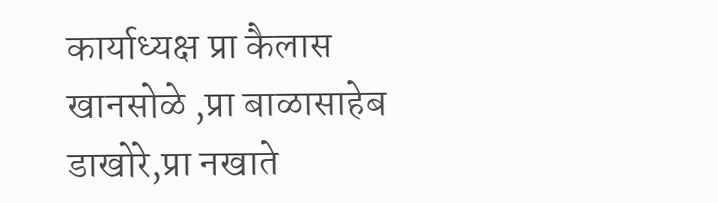कार्याध्यक्ष प्रा कैलास खानसोळे ,प्रा बाळासाहेब डाखोरे,प्रा नखाते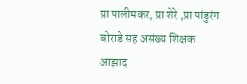प्रा पालीमकर, प्रा शेरे ,प्रा पांडुरंग बोराडे सह असंख्य शिक्षक आझाद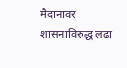मैदानावर शासनाविरुद्ध लढा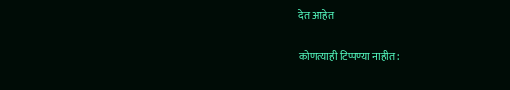देत आहेत

कोणत्याही टिप्पण्‍या नाहीत: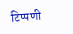टिप्पणी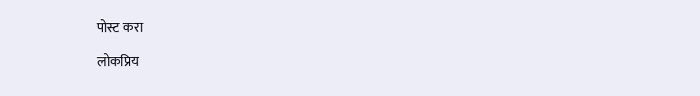पोस्ट करा

लोकप्रिय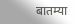बातम्या